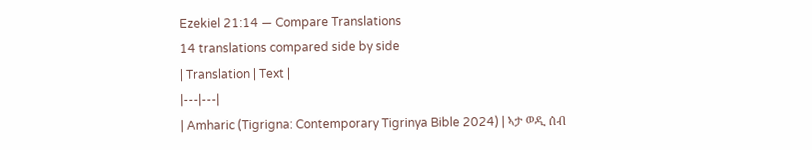Ezekiel 21:14 — Compare Translations
14 translations compared side by side
| Translation | Text |
|---|---|
| Amharic (Tigrigna: Contemporary Tigrinya Bible 2024) | ኣታ ወዲ ሰብ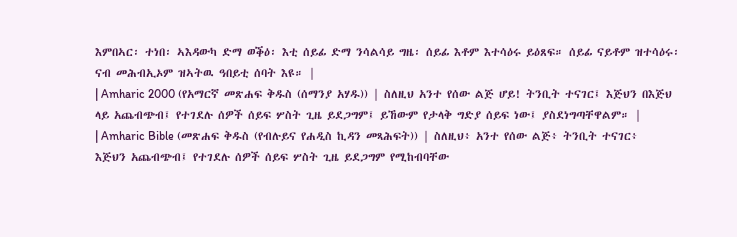እምበኣር፡ ተነበ፡ ኣእዳውካ ድማ ወቕዕ፡ እቲ ሰይፊ ድማ ንሳልሳይ ግዜ፡ ሰይፊ እቶም እተሳዕሩ ይዕጸፍ። ሰይፊ ናይቶም ዝተሳዕሩ፡ ናብ መሕብኢኦም ዝኣትዉ ዓበይቲ ሰባት እዩ። |
| Amharic 2000 (የአማርኛ መጽሐፍ ቅዱስ (ሰማንያ አሃዱ)) | ስለዚህ አንተ የሰው ልጅ ሆይ! ትንቢት ተናገር፤ እጅህን በእጅህ ላይ አጨብጭብ፤ የተገደሉ ሰዎች ሰይፍ ሦስት ጊዜ ይደጋግም፤ ይኸውም የታላቅ ግድያ ሰይፍ ነው፤ ያስደነግጣቸዋልም። |
| Amharic Bible (መጽሐፍ ቅዱስ (የብሉይና የሐዲስ ኪዳን መጻሕፍት)) | ስለዚህ፥ አንተ የሰው ልጅ፥ ትንቢት ተናገር፥ እጅህን አጨብጭብ፤ የተገደሉ ሰዎች ሰይፍ ሦስት ጊዜ ይደጋግም የሚከብባቸው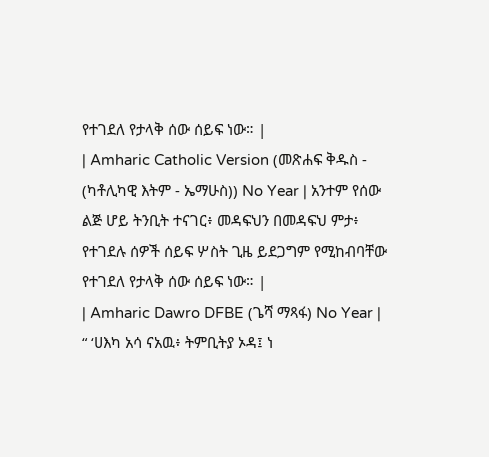የተገደለ የታላቅ ሰው ሰይፍ ነው። |
| Amharic Catholic Version (መጽሐፍ ቅዱስ - (ካቶሊካዊ እትም - ኤማሁስ)) No Year | አንተም የሰው ልጅ ሆይ ትንቢት ተናገር፥ መዳፍህን በመዳፍህ ምታ፥ የተገደሉ ሰዎች ሰይፍ ሦስት ጊዜ ይደጋግም የሚከብባቸው የተገደለ የታላቅ ሰው ሰይፍ ነው። |
| Amharic Dawro DFBE (ጌሻ ማጻፋ) No Year | “ ‘ሀእካ አሳ ናአዉ፥ ትምቢትያ ኦዳ፤ ነ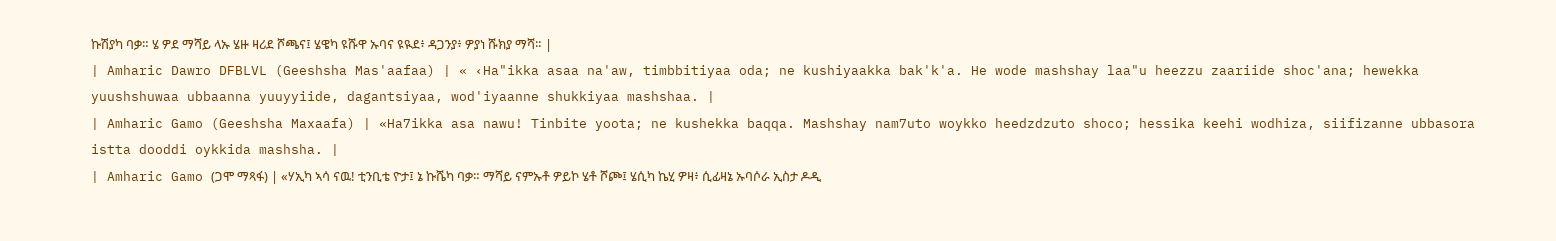ኩሽያካ ባቃ። ሄ ዎደ ማሻይ ላኡ ሄዙ ዛሪደ ሾጫና፤ ሄዌካ ዩሹዋ ኡባና ዩዪደ፥ ዳጋንያ፥ ዎያነ ሹክያ ማሻ። |
| Amharic Dawro DFBLVL (Geeshsha Mas'aafaa) | « ‹Ha"ikka asaa na'aw, timbbitiyaa oda; ne kushiyaakka bak'k'a. He wode mashshay laa"u heezzu zaariide shoc'ana; hewekka yuushshuwaa ubbaanna yuuyyiide, dagantsiyaa, wod'iyaanne shukkiyaa mashshaa. |
| Amharic Gamo (Geeshsha Maxaafa) | «Ha7ikka asa nawu! Tinbite yoota; ne kushekka baqqa. Mashshay nam7uto woykko heedzdzuto shoco; hessika keehi wodhiza, siifizanne ubbasora istta dooddi oykkida mashsha. |
| Amharic Gamo (ጋሞ ማጻፋ) | «ሃኢካ ኣሳ ናዉ! ቲንቢቴ ዮታ፤ ኔ ኩሼካ ባቃ። ማሻይ ናምኡቶ ዎይኮ ሄቶ ሾጮ፤ ሄሲካ ኬሂ ዎዛ፥ ሲፊዛኔ ኡባሶራ ኢስታ ዶዲ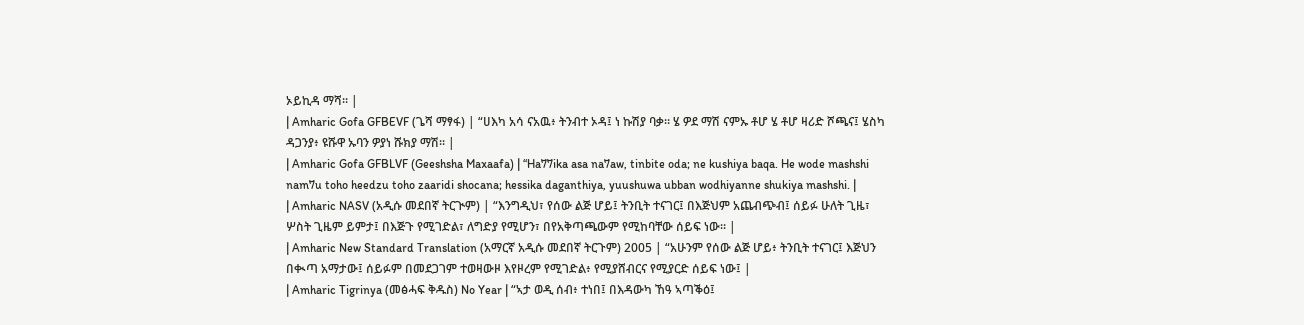ኦይኪዳ ማሻ። |
| Amharic Gofa GFBEVF (ጌሻ ማፃፋ) | “ሀእካ አሳ ናአዉ፥ ትንብተ ኦዳ፤ ነ ኩሽያ ባቃ። ሄ ዎደ ማሽ ናምኡ ቶሆ ሄ ቶሆ ዛሪድ ሾጫና፤ ሄስካ ዳጋንያ፥ ዩሹዋ ኡባን ዎያነ ሹክያ ማሽ። |
| Amharic Gofa GFBLVF (Geeshsha Maxaafa) | “Ha77ika asa na7aw, tinbite oda; ne kushiya baqa. He wode mashshi nam7u toho heedzu toho zaaridi shocana; hessika daganthiya, yuushuwa ubban wodhiyanne shukiya mashshi. |
| Amharic NASV (አዲሱ መደበኛ ትርጒም) | “እንግዲህ፣ የሰው ልጅ ሆይ፤ ትንቢት ተናገር፤ በእጅህም አጨብጭብ፤ ሰይፉ ሁለት ጊዜ፣ ሦስት ጊዜም ይምታ፤ በእጅጉ የሚገድል፣ ለግድያ የሚሆን፣ በየአቅጣጫውም የሚከባቸው ሰይፍ ነው። |
| Amharic New Standard Translation (አማርኛ አዲሱ መደበኛ ትርጉም) 2005 | “አሁንም የሰው ልጅ ሆይ፥ ትንቢት ተናገር፤ እጅህን በቊጣ አማታው፤ ሰይፉም በመደጋገም ተወዛውዞ እየዞረም የሚገድል፥ የሚያሸብርና የሚያርድ ሰይፍ ነው፤ |
| Amharic Tigrinya (መፅሓፍ ቅዱስ) No Year | “ኣታ ወዲ ሰብ፥ ተነበ፤ በእዳውካ ኸዓ ኣጣቕዕ፤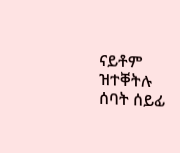ናይቶም ዝተቐትሉ ሰባት ሰይፊ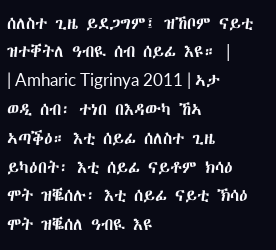ሰለስተ ጊዜ ይደጋግም፤ ዝኸቦም ናይቲ ዝተቐትለ ዓብዪ ሰብ ሰይፊ እዩ። |
| Amharic Tigrinya 2011 | ኣታ ወዲ ሰብ፡ ተነበ በእዳውካ ኸኣ ኣጣቕዕ። እቲ ሰይፊ ሰለስተ ጊዜ ይካዕበት፡ እቲ ሰይፊ ናይቶም ክሳዕ ሞት ዝቘሰሉ፡ እቲ ሰይፊ ናይቲ ኽሳዕ ሞት ዝቘሰለ ዓብዪ እዩ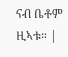ናብ ቤቶም ዚኣቱ። |